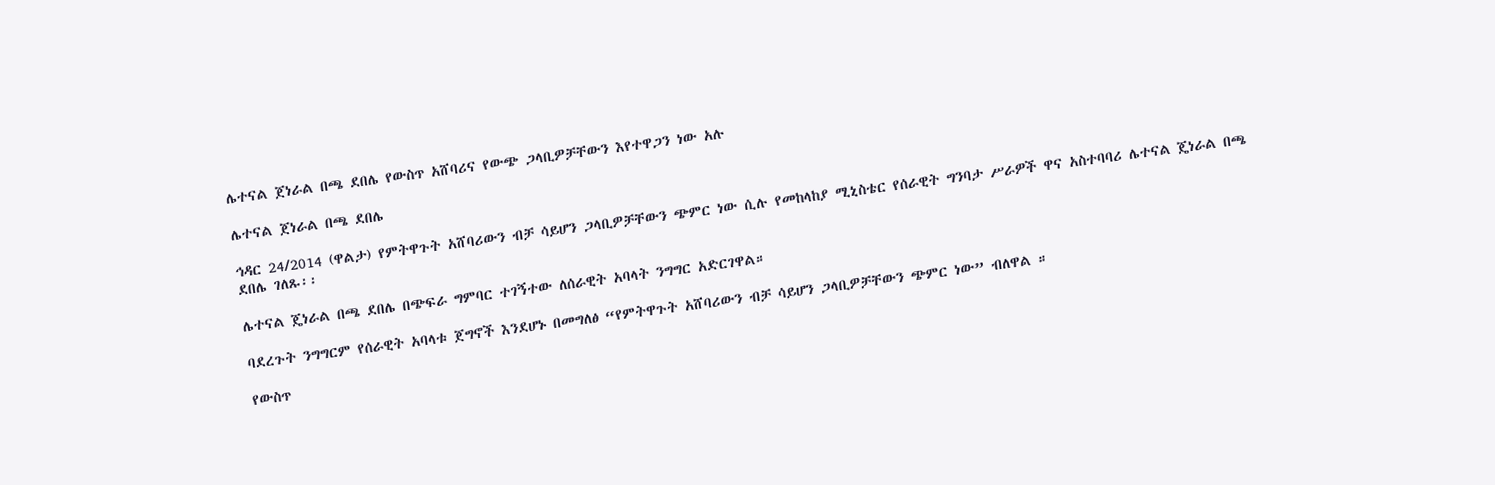ሌተናል ጀነራል በጫ ደበሌ የውስጥ አሸባሪና የውጭ ጋላቢዎቻቸውን እየተዋጋን ነው አሉ

ሌተናል ጀነራል በጫ ደበሌ

ኅዳር 24/2014 (ዋልታ) የምትዋጉት አሸባሪውን ብቻ ሳይሆን ጋላቢዎቻቸውን ጭምር ነው ሲሉ የመከላከያ ሚኒስቴር የሰራዊት ግንባታ ሥራዎች ዋና አስተባባሪ ሌተናል ጄነራል በጫ ደበሌ ገለጹ፡፡

ሌተናል ጄነራል በጫ ደበሌ በጭፍራ ግምባር ተገኝተው ለሰራዊት አባላት ንግግር አድርገዋል።

ባደረጉት ንግግርም የሰራዊት አባላቱ ጀግኖች እንደሆኑ በመግለፅ “የምትዋጉት አሸባሪውን ብቻ ሳይሆን ጋላቢዎቻቸውን ጭምር ነው” ብለዋል ።

የውስጥ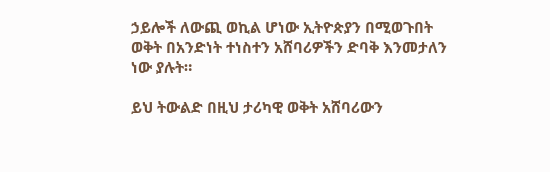ኃይሎች ለውጪ ወኪል ሆነው ኢትዮጵያን በሚወጉበት ወቅት በአንድነት ተነስተን አሸባሪዎችን ድባቅ እንመታለን ነው ያሉት።

ይህ ትውልድ በዚህ ታሪካዊ ወቅት አሸባሪውን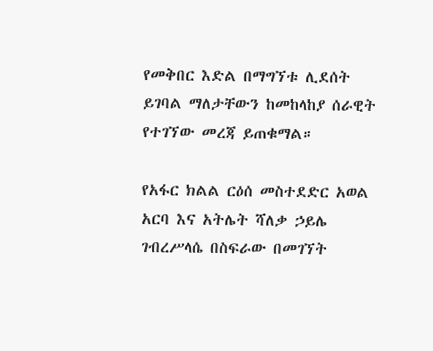የመቅበር እድል በማግኘቱ ሊደሰት ይገባል ማለታቸውን ከመከላከያ ሰራዊት የተገኘው መረጃ ይጠቁማል።

የአፋር ክልል ርዕሰ መስተደድር አወል አርባ እና አትሌት ሻለቃ ኃይሌ ገብረሥላሴ በስፍራው በመገኘት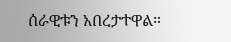ሰራዊቱን አበረታተዋል።